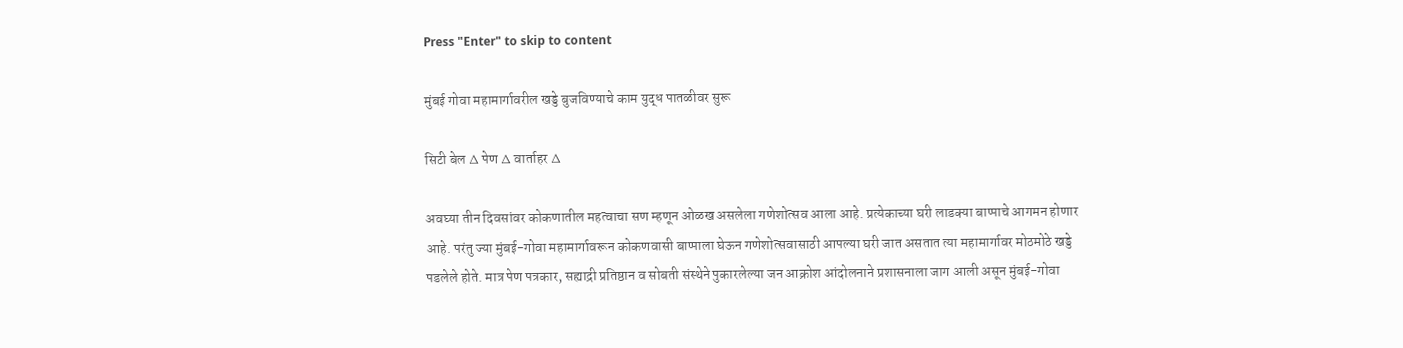Press "Enter" to skip to content

मुंबई गोवा महामार्गावरील खड्डे बुजविण्याचे काम युद्ध पातळीवर सुरू

सिटी बेल ∆ पेण ∆ वार्ताहर ∆

अवघ्या तीन दिवसांवर कोकणातील महत्वाचा सण म्हणून ओळख असलेला गणेशोत्सव आला आहे. प्रत्येकाच्या घरी लाडक्या बाप्पाचे आगमन होणार आहे. परंतु ज्या मुंबई-गोवा महामार्गावरून कोकणवासी बाप्पाला घेऊन गणेशोत्सवासाठी आपल्या घरी जात असतात त्या महामार्गावर मोठमोठे खड्डे पडलेले होते. मात्र पेण पत्रकार, सह्याद्री प्रतिष्ठान व सोबती संस्थेने पुकारलेल्या जन आक्रोश आंदोलनाने प्रशासनाला जाग आली असून मुंबई-गोवा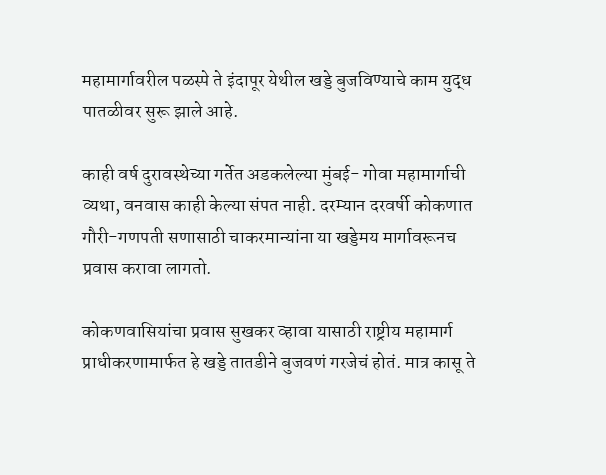महामार्गावरील पळस्पे ते इंदापूर येथील खड्डे बुजविण्याचे काम युद्ध पातळीवर सुरू झाले आहे.

काही वर्ष दुरावस्थेच्या गर्तेत अडकलेल्या मुंबई- गोवा महामार्गाची व्यथा, वनवास काही केल्या संपत नाही. दरम्यान दरवर्षी कोकणात गौरी-गणपती सणासाठी चाकरमान्यांना या खड्डेमय मार्गावरूनच प्रवास करावा लागतो.

कोकणवासियांचा प्रवास सुखकर व्हावा यासाठी राष्ट्रीय महामार्ग प्राधीकरणामार्फत हे खड्डे तातडीने बुजवणं गरजेचं होतं. मात्र कासू ते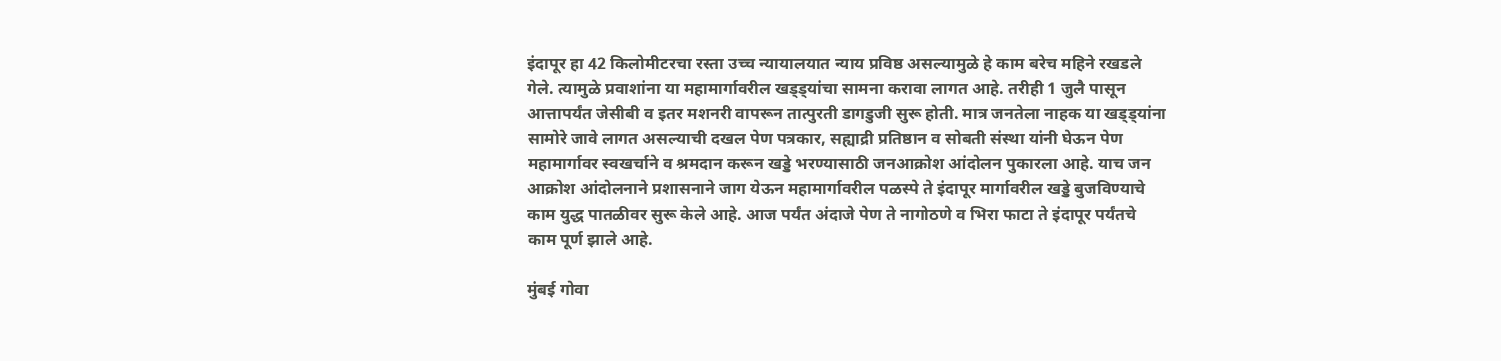इंदापूर हा 42 किलोमीटरचा रस्ता उच्च न्यायालयात न्याय प्रविष्ठ असल्यामुळे हे काम बरेच महिने रखडले गेले. त्यामुळे प्रवाशांना या महामार्गावरील खड्ड्यांचा सामना करावा लागत आहे. तरीही 1 जुलै पासून आत्तापर्यंत जेसीबी व इतर मशनरी वापरून तात्पुरती डागडुजी सुरू होती. मात्र जनतेला नाहक या खड्ड्यांना सामोरे जावे लागत असल्याची दखल पेण पत्रकार, सह्याद्री प्रतिष्ठान व सोबती संस्था यांनी घेऊन पेण महामार्गावर स्वखर्चाने व श्रमदान करून खड्डे भरण्यासाठी जनआक्रोश आंदोलन पुकारला आहे. याच जन आक्रोश आंदोलनाने प्रशासनाने जाग येऊन महामार्गावरील पळस्पे ते इंदापूर मार्गावरील खड्डे बुजविण्याचे काम युद्ध पातळीवर सुरू केले आहे. आज पर्यंत अंदाजे पेण ते नागोठणे व भिरा फाटा ते इंदापूर पर्यंतचे काम पूर्ण झाले आहे.

मुंबई गोवा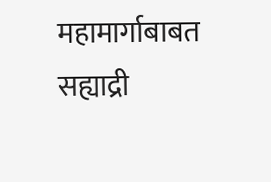महामार्गाबाबत सह्याद्री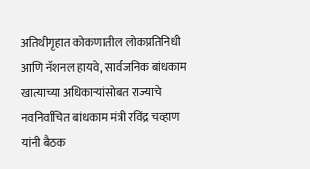अतिथीगृहात कोकणातील लोकप्रतिनिधी आणि नॅशनल हायवे, सार्वजनिक बांधकाम खात्याच्या अधिकाऱ्यांसोबत राज्याचे नवनिर्वाचित बांधकाम मंत्री रविंद्र चव्हाण यांनी बैठक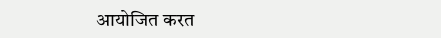आयोजित करत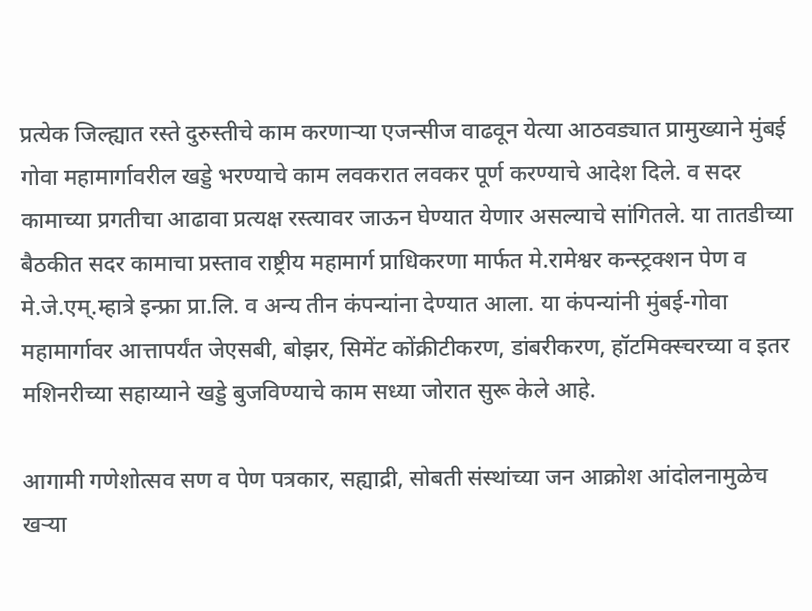प्रत्येक जिल्ह्यात रस्ते दुरुस्तीचे काम करणाऱ्या एजन्सीज वाढवून येत्या आठवड्यात प्रामुख्याने मुंबई गोवा महामार्गावरील खड्डे भरण्याचे काम लवकरात लवकर पूर्ण करण्याचे आदेश दिले. व सदर कामाच्या प्रगतीचा आढावा प्रत्यक्ष रस्त्यावर जाऊन घेण्यात येणार असल्याचे सांगितले. या तातडीच्या बैठकीत सदर कामाचा प्रस्ताव राष्ट्रीय महामार्ग प्राधिकरणा मार्फत मे.रामेश्वर कन्स्ट्रक्शन पेण व मे.जे.एम्.म्हात्रे इन्फ्रा प्रा.लि. व अन्य तीन कंपन्यांना देण्यात आला. या कंपन्यांनी मुंबई-गोवा महामार्गावर आत्तापर्यंत जेएसबी, बोझर, सिमेंट कोंक्रीटीकरण, डांबरीकरण, हॉटमिक्स्चरच्या व इतर मशिनरीच्या सहाय्याने खड्डे बुजविण्याचे काम सध्या जोरात सुरू केले आहे.

आगामी गणेशोत्सव सण व पेण पत्रकार, सह्याद्री, सोबती संस्थांच्या जन आक्रोश आंदोलनामुळेच खऱ्या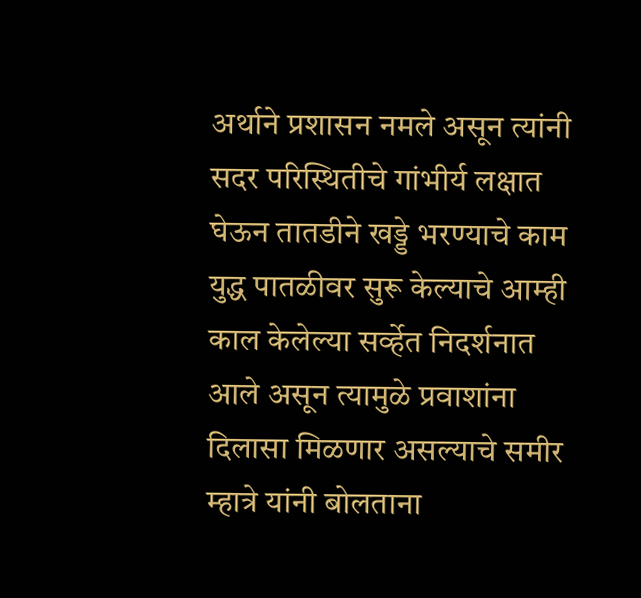अर्थाने प्रशासन नमले असून त्यांनी सदर परिस्थितीचे गांभीर्य लक्षात घेऊन तातडीने खड्डे भरण्याचे काम युद्ध पातळीवर सुरू केल्याचे आम्ही काल केलेल्या सर्व्हेत निदर्शनात आले असून त्यामुळे प्रवाशांना दिलासा मिळणार असल्याचे समीर म्हात्रे यांनी बोलताना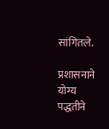सांगितले.

प्रशासनाने योग्य पद्धतीने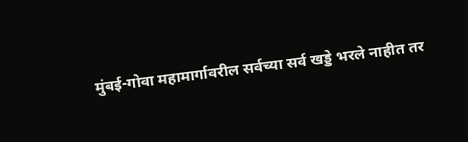मुंबई-गोवा महामार्गावरील सर्वच्या सर्व खड्डे भरले नाहीत तर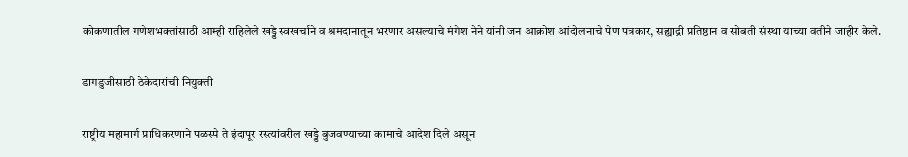कोकणातील गणेशभक्तांसाठी आम्ही राहिलेले खड्डे स्वखर्चाने व श्रमदानातून भरणार असल्याचे मंगेश नेने यांनी जन आक्रोश आंदोलनाचे पेण पत्रकार, सह्याद्री प्रतिष्ठान व सोबती संस्था याच्या वतीने जाहीर केले.

डागडुजीसाठी ठेकेदारांची नियुक्ती

राष्ट्रीय महामार्ग प्राधिकरणाने पळस्पे ते इंदापूर रस्त्यांवरील खड्डे बुजवण्याच्या कामाचे आदेश दिले असून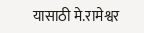यासाठी मे.रामेश्वर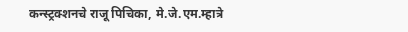कन्स्ट्रक्शनचे राजू पिचिका, मे.जे.एम.म्हात्रे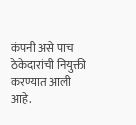कंपनी असे पाच ठेकेदारांची नियुक्ती करण्यात आली आहे.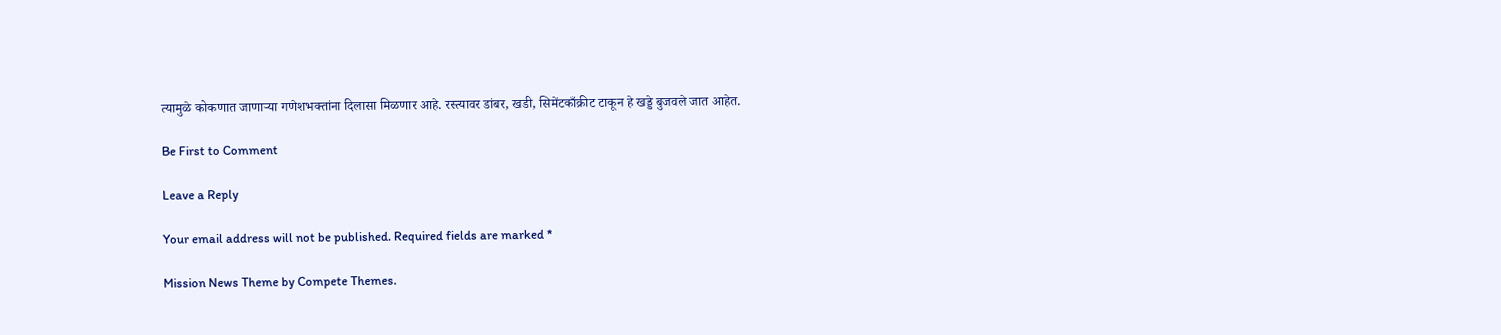त्यामुळे कोकणात जाणाऱ्या गणेशभक्तांना दिलासा मिळणार आहे. रस्त्यावर डांबर, खडी, सिमेंटकाँक्रीट टाकून हे खड्डे बुजवले जात आहेत.

Be First to Comment

Leave a Reply

Your email address will not be published. Required fields are marked *

Mission News Theme by Compete Themes.